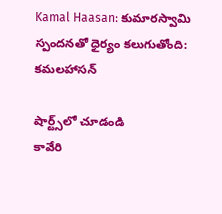Kamal Haasan: కుమారస్వామి స్పందనతో ధైర్యం కలుగుతోంది: కమలహాసన్

షార్ట్స్‌లో చూడండి
కావేరి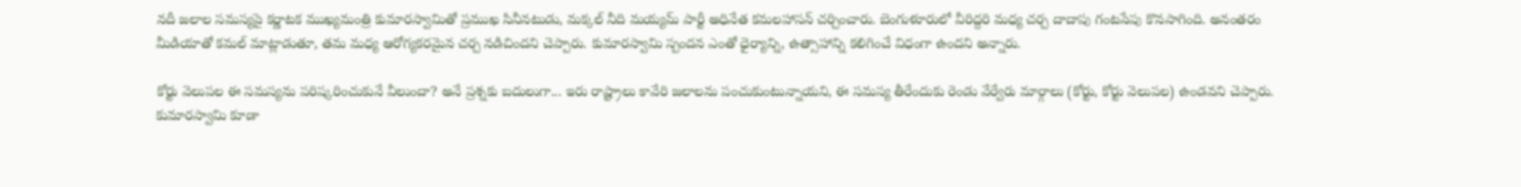నదీ జలాల సమస్యపై కర్ణాటక ముఖ్యమంత్రి కుమారస్వామితో ప్రముఖ సినీనటుడు, మక్కల్ నీది మయ్యమ్ పార్టీ అధినేత కమలహాసన్ చర్చించారు. బెంగుళూరులో వీరిద్దరి మధ్య చర్చ దాదాపు గంటసేపు కొనసాగింది. అనంతరం మీడియాతో కమల్ మాట్లాడుతూ, తమ మధ్య ఆరోగ్యకరమైన చర్చ నడిచిందని చెప్పారు. కుమారస్వామి స్పందన ఎంతో ధైర్యాన్ని, ఉత్సాహాన్ని కలిగించే విధంగా ఉందని అన్నారు.

కోర్టు వెలుపల ఈ సమస్యను పరిష్కరించుకునే వీలుందా? అనే ప్రశ్నకు బదులుగా... ఇరు రాష్ట్రాలు కావేరి జలాలను పంచుకుంటున్నాయని, ఈ సమస్య తీరేందుకు రెండు వేర్వేరు మార్గాలు (కోర్టు, కోర్టు వెలుపల) ఉండవని చెప్పారు. కుమారస్వామి కూడా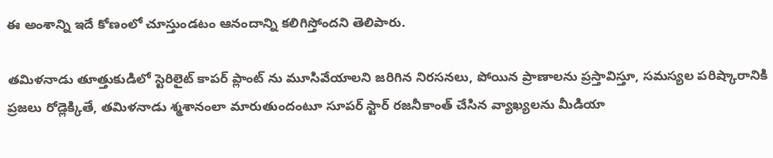ఈ అంశాన్ని ఇదే కోణంలో చూస్తుండటం ఆనందాన్ని కలిగిస్తోందని తెలిపారు.

తమిళనాడు తూత్తుకుడిలో స్టెరిలైట్ కాపర్ ప్లాంట్ ను మూసివేయాలని జరిగిన నిరసనలు, పోయిన ప్రాణాలను ప్రస్తావిస్తూ, సమస్యల పరిష్కారానికి ప్రజలు రోడ్లెక్కితే, తమిళనాడు శ్మశానంలా మారుతుందంటూ సూపర్ స్టార్ రజనీకాంత్ చేసిన వ్యాఖ్యలను మీడియా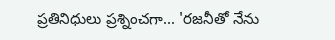ప్రతినిధులు ప్రశ్నించగా... 'రజనీతో నేను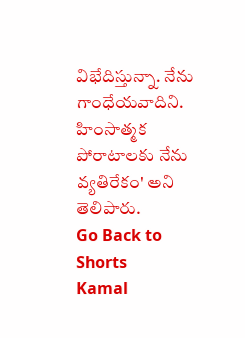విభేదిస్తున్నా. నేను గాంధేయవాదిని. హింసాత్మక పోరాటాలకు నేను వ్యతిరేకం' అని తెలిపారు.
Go Back to Shorts
Kamal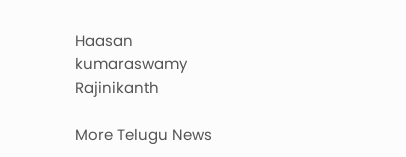Haasan
kumaraswamy
Rajinikanth

More Telugu News